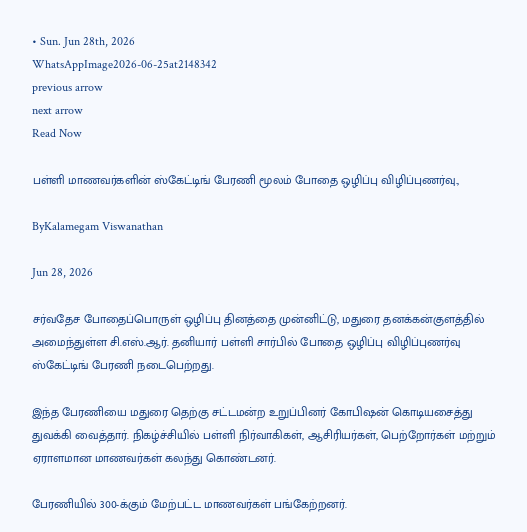• Sun. Jun 28th, 2026
WhatsAppImage2026-06-25at2148342
previous arrow
next arrow
Read Now

பள்ளி மாணவர்களின் ஸ்கேட்டிங் பேரணி மூலம் போதை ஒழிப்பு விழிப்புணர்வு.,

ByKalamegam Viswanathan

Jun 28, 2026

சர்வதேச போதைப்பொருள் ஒழிப்பு தினத்தை முன்னிட்டு, மதுரை தனக்கன்குளத்தில் அமைந்துள்ள சி.எஸ்.ஆர். தனியார் பள்ளி சார்பில் போதை ஒழிப்பு விழிப்புணர்வு ஸ்கேட்டிங் பேரணி நடைபெற்றது.

இந்த பேரணியை மதுரை தெற்கு சட்டமன்ற உறுப்பினர் கோபிஷன் கொடியசைத்து துவக்கி வைத்தார். நிகழ்ச்சியில் பள்ளி நிர்வாகிகள், ஆசிரியர்கள், பெற்றோர்கள் மற்றும் ஏராளமான மாணவர்கள் கலந்து கொண்டனர்.

பேரணியில் 300-க்கும் மேற்பட்ட மாணவர்கள் பங்கேற்றனர்.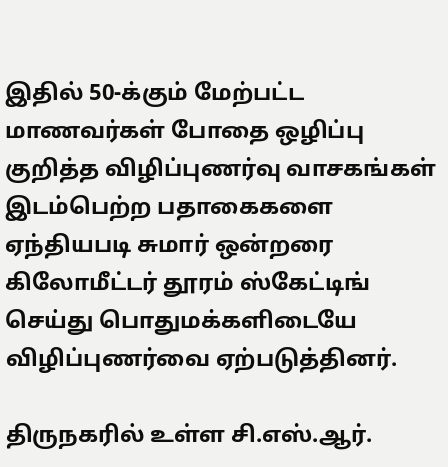இதில் 50-க்கும் மேற்பட்ட மாணவர்கள் போதை ஒழிப்பு குறித்த விழிப்புணர்வு வாசகங்கள் இடம்பெற்ற பதாகைகளை ஏந்தியபடி சுமார் ஒன்றரை கிலோமீட்டர் தூரம் ஸ்கேட்டிங் செய்து பொதுமக்களிடையே விழிப்புணர்வை ஏற்படுத்தினர்.

திருநகரில் உள்ள சி.எஸ்.ஆர்.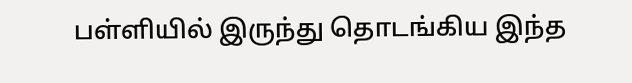பள்ளியில் இருந்து தொடங்கிய இந்த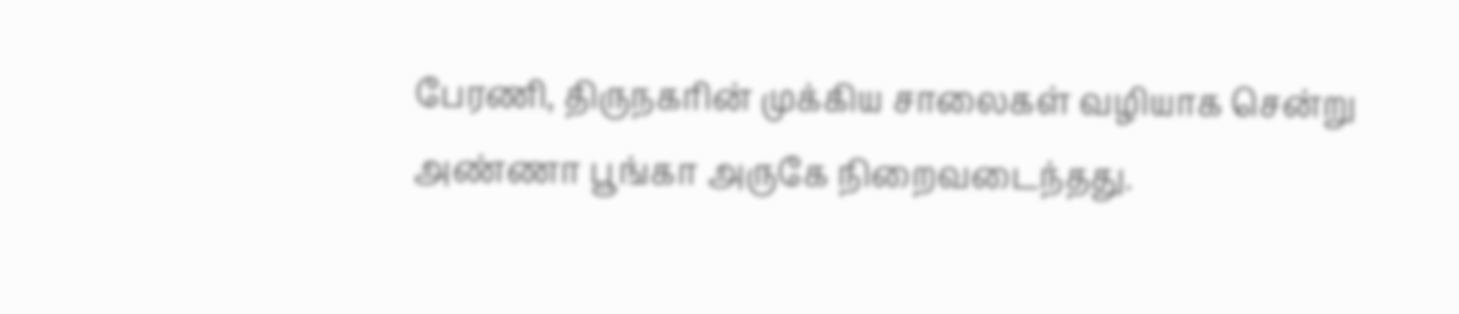பேரணி, திருநகரின் முக்கிய சாலைகள் வழியாக சென்று அண்ணா பூங்கா அருகே நிறைவடைந்தது.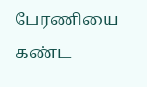பேரணியை கண்ட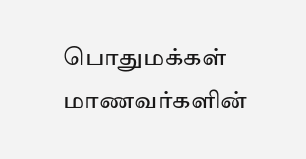பொதுமக்கள் மாணவர்களின்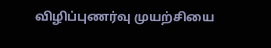விழிப்புணர்வு முயற்சியை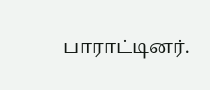பாராட்டினர்.